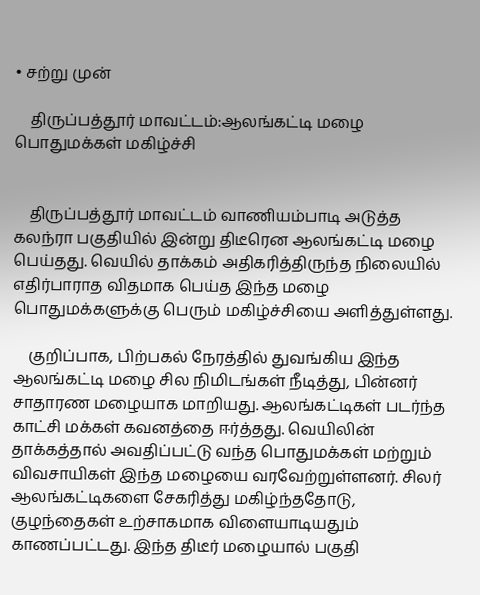• சற்று முன்

    திருப்பத்தூர் மாவட்டம்:ஆலங்கட்டி மழை பொதுமக்கள் மகிழ்ச்சி


    திருப்பத்தூர் மாவட்டம் வாணியம்பாடி அடுத்த கலந்ரா பகுதியில் இன்று திடீரென ஆலங்கட்டி மழை பெய்தது. வெயில் தாக்கம் அதிகரித்திருந்த நிலையில் எதிர்பாராத விதமாக பெய்த இந்த மழை பொதுமக்களுக்கு பெரும் மகிழ்ச்சியை அளித்துள்ளது.

    குறிப்பாக, பிற்பகல் நேரத்தில் துவங்கிய இந்த ஆலங்கட்டி மழை சில நிமிடங்கள் நீடித்து, பின்னர் சாதாரண மழையாக மாறியது. ஆலங்கட்டிகள் படர்ந்த காட்சி மக்கள் கவனத்தை ஈர்த்தது. வெயிலின் தாக்கத்தால் அவதிப்பட்டு வந்த பொதுமக்கள் மற்றும் விவசாயிகள் இந்த மழையை வரவேற்றுள்ளனர். சிலர் ஆலங்கட்டிகளை சேகரித்து மகிழ்ந்ததோடு, குழந்தைகள் உற்சாகமாக விளையாடியதும் காணப்பட்டது. இந்த திடீர் மழையால் பகுதி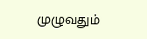முழுவதும்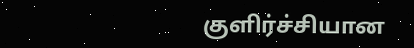குளிர்ச்சியான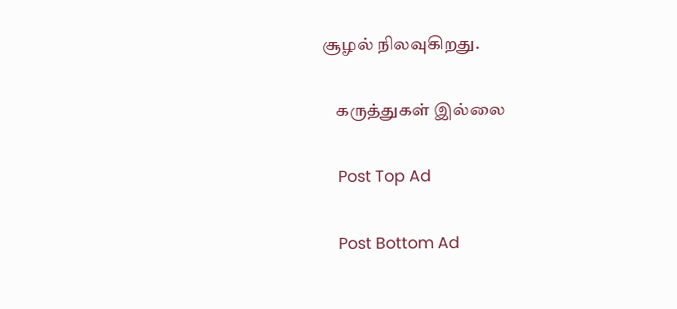சூழல் நிலவுகிறது.

    கருத்துகள் இல்லை

    Post Top Ad

    Post Bottom Ad